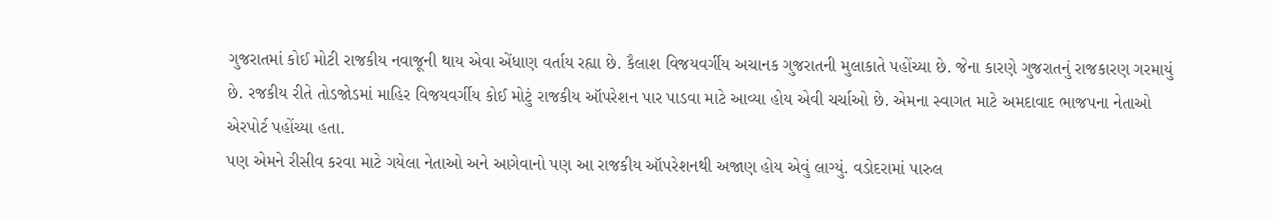ગુજરાતમાં કોઈ મોટી રાજકીય નવાજૂની થાય એવા એંધાણ વર્તાય રહ્યા છે. કૈલાશ વિજયવર્ગીય અચાનક ગુજરાતની મુલાકાતે પહોંચ્યા છે. જેના કારણે ગુજરાતનું રાજકારણ ગરમાયું છે. રજકીય રીતે તોડજોડમાં માહિર વિજયવર્ગીય કોઈ મોટું રાજકીય ઑપરેશન પાર પાડવા માટે આવ્યા હોય એવી ચર્ચાઓ છે. એમના સ્વાગત માટે અમદાવાદ ભાજપના નેતાઓ એરપોર્ટ પહોંચ્યા હતા.
પણ એમને રીસીવ કરવા માટે ગયેલા નેતાઓ અને આગેવાનો પણ આ રાજકીય ઑપરેશનથી અજાણ હોય એવું લાગ્યું. વડોદરામાં પારુલ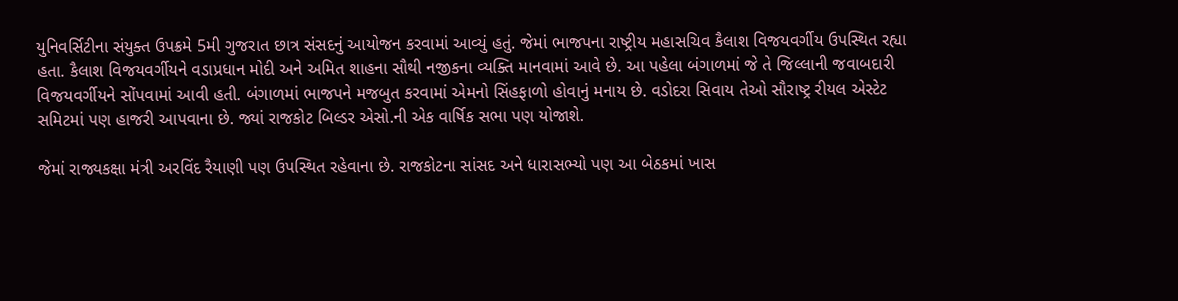યુનિવર્સિટીના સંયુક્ત ઉપક્રમે 5મી ગુજરાત છાત્ર સંસદનું આયોજન કરવામાં આવ્યું હતું. જેમાં ભાજપના રાષ્ટ્રીય મહાસચિવ કૈલાશ વિજયવર્ગીય ઉપસ્થિત રહ્યા હતા. કૈલાશ વિજયવર્ગીયને વડાપ્રધાન મોદી અને અમિત શાહના સૌથી નજીકના વ્યક્તિ માનવામાં આવે છે. આ પહેલા બંગાળમાં જે તે જિલ્લાની જવાબદારી વિજયવર્ગીયને સોંપવામાં આવી હતી. બંગાળમાં ભાજપને મજબુત કરવામાં એમનો સિંહફાળો હોવાનું મનાય છે. વડોદરા સિવાય તેઓ સૌરાષ્ટ્ર રીયલ એસ્ટેટ સમિટમાં પણ હાજરી આપવાના છે. જ્યાં રાજકોટ બિલ્ડર એસો.ની એક વાર્ષિક સભા પણ યોજાશે.

જેમાં રાજ્યકક્ષા મંત્રી અરવિંદ રૈયાણી પણ ઉપસ્થિત રહેવાના છે. રાજકોટના સાંસદ અને ધારાસભ્યો પણ આ બેઠકમાં ખાસ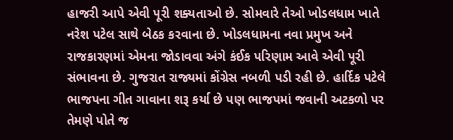હાજરી આપે એવી પૂરી શક્યતાઓ છે. સોમવારે તેઓ ખોડલધામ ખાતે નરેશ પટેલ સાથે બેઠક કરવાના છે. ખોડલધામના નવા પ્રમુખ અને રાજકારણમાં એમના જોડાવવા અંગે કંઈક પરિણામ આવે એવી પૂરી સંભાવના છે. ગુજરાત રાજ્યમાં કોંગ્રેસ નબળી પડી રહી છે. હાર્દિક પટેલે ભાજપના ગીત ગાવાના શરૂ કર્યા છે પણ ભાજપમાં જવાની અટકળો પર તેમણે પોતે જ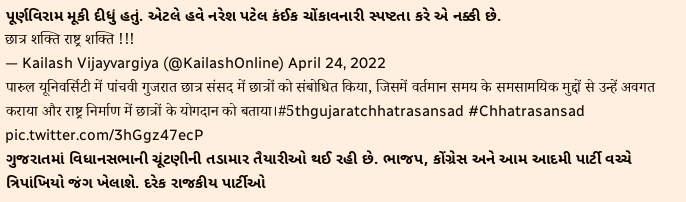પૂર્ણવિરામ મૂકી દીધું હતું. એટલે હવે નરેશ પટેલ કંઈક ચોંકાવનારી સ્પષ્ટતા કરે એ નક્કી છે.
छात्र शक्ति राष्ट्र शक्ति !!!
— Kailash Vijayvargiya (@KailashOnline) April 24, 2022
पारुल यूनिवर्सिटी में पांचवी गुजरात छात्र संसद में छात्रों को संबोधित किया, जिसमें वर्तमान समय के समसामयिक मुद्दों से उन्हें अवगत कराया और राष्ट्र निर्माण में छात्रों के योगदान को बताया।#5thgujaratchhatrasansad #Chhatrasansad pic.twitter.com/3hGgz47ecP
ગુજરાતમાં વિધાનસભાની ચૂંટણીની તડામાર તૈયારીઓ થઈ રહી છે. ભાજપ, કોંગ્રેસ અને આમ આદમી પાર્ટી વચ્ચે ત્રિપાંખિયો જંગ ખેલાશે. દરેક રાજકીય પાર્ટીઓ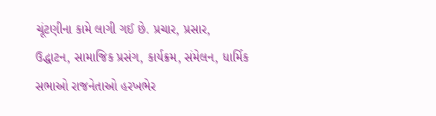ચૂંટણીના કામે લાગી ગઈ છે. પ્રચાર, પ્રસાર, ઉદ્ધાટન, સામાજિક પ્રસંગ, કાર્યક્રમ, સંમેલન, ધાર્મિક સભાઓ રાજનેતાઓ હરખભેર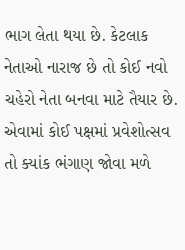ભાગ લેતા થયા છે. કેટલાક નેતાઓ નારાજ છે તો કોઈ નવો ચહેરો નેતા બનવા માટે તૈયાર છે. એવામાં કોઈ પક્ષમાં પ્રવેશોત્સવ તો ક્યાંક ભંગાણ જોવા મળે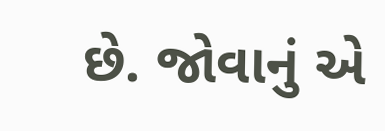છે. જોવાનું એ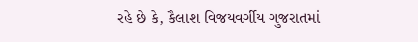રહે છે કે, કૈલાશ વિજયવર્ગીય ગુજરાતમાં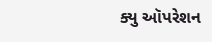ક્યુ ઑપરેશન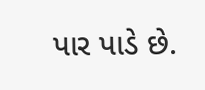પાર પાડે છે.